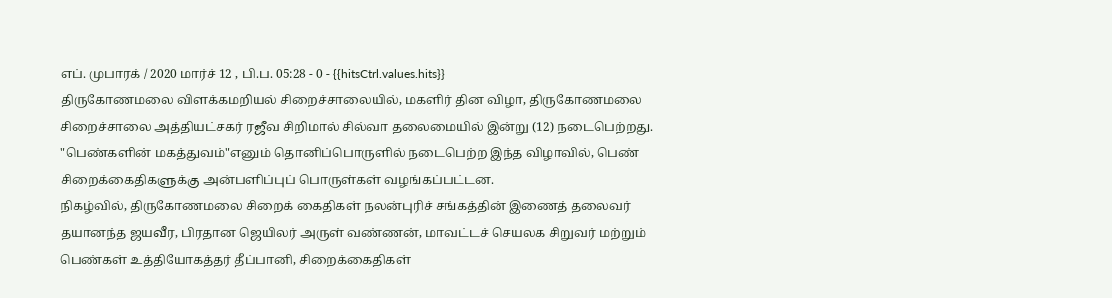எப். முபாரக் / 2020 மார்ச் 12 , பி.ப. 05:28 - 0 - {{hitsCtrl.values.hits}}
திருகோணமலை விளக்கமறியல் சிறைச்சாலையில், மகளிர் தின விழா, திருகோணமலை சிறைச்சாலை அத்தியட்சகர் ரஜீவ சிறிமால் சில்வா தலைமையில் இன்று (12) நடைபெற்றது.
"பெண்களின் மகத்துவம்"எனும் தொனிப்பொருளில் நடைபெற்ற இந்த விழாவில், பெண் சிறைக்கைதிகளுக்கு அன்பளிப்புப் பொருள்கள் வழங்கப்பட்டன.
நிகழ்வில், திருகோணமலை சிறைக் கைதிகள் நலன்புரிச் சங்கத்தின் இணைத் தலைவர் தயானந்த ஜயவீர, பிரதான ஜெயிலர் அருள் வண்ணன், மாவட்டச் செயலக சிறுவர் மற்றும் பெண்கள் உத்தியோகத்தர் தீப்பானி, சிறைக்கைதிகள்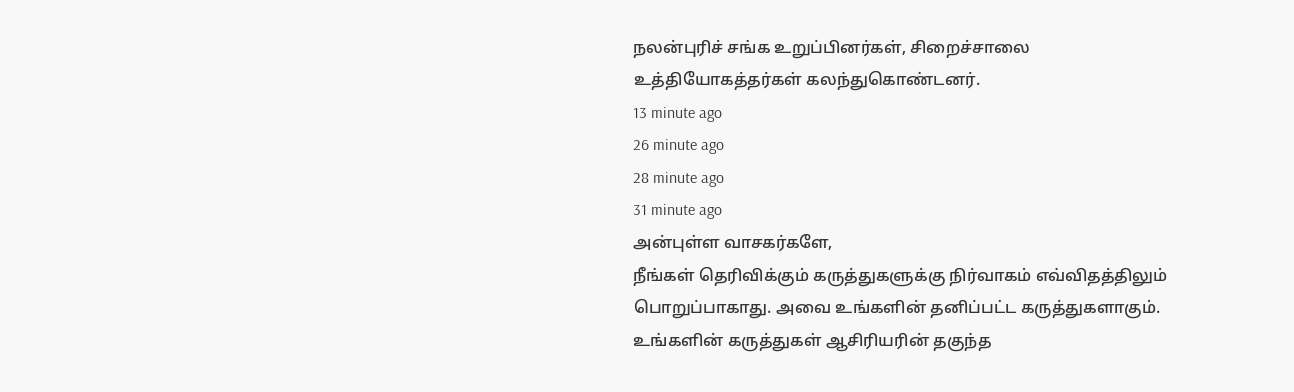நலன்புரிச் சங்க உறுப்பினர்கள், சிறைச்சாலை உத்தியோகத்தர்கள் கலந்துகொண்டனர்.
13 minute ago
26 minute ago
28 minute ago
31 minute ago
அன்புள்ள வாசகர்களே,
நீங்கள் தெரிவிக்கும் கருத்துகளுக்கு நிர்வாகம் எவ்விதத்திலும் பொறுப்பாகாது. அவை உங்களின் தனிப்பட்ட கருத்துகளாகும். உங்களின் கருத்துகள் ஆசிரியரின் தகுந்த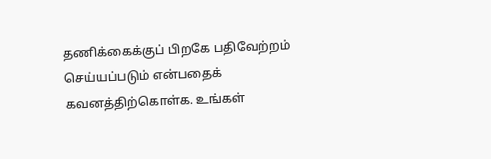தணிக்கைக்குப் பிறகே பதிவேற்றம் செய்யப்படும் என்பதைக் கவனத்திற்கொள்க. உங்கள்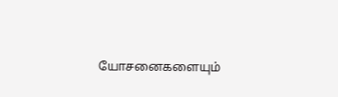யோசனைகளையும்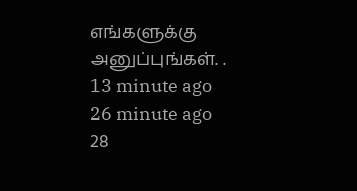எங்களுக்கு அனுப்புங்கள். .
13 minute ago
26 minute ago
28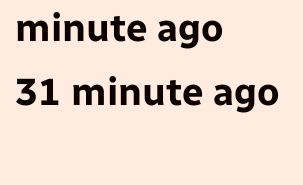minute ago
31 minute ago